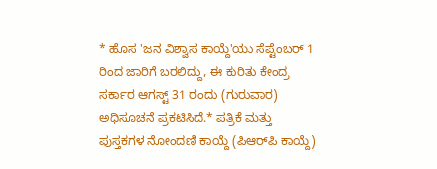* ಹೊಸ 'ಜನ ವಿಶ್ವಾಸ ಕಾಯ್ದೆ'ಯು ಸೆಪ್ಟೆಂಬರ್ 1 ರಿಂದ ಜಾರಿಗೆ ಬರಲಿದ್ದು, ಈ ಕುರಿತು ಕೇಂದ್ರ ಸರ್ಕಾರ ಆಗಸ್ಟ್ 31 ರಂದು (ಗುರುವಾರ) ಅಧಿಸೂಚನೆ ಪ್ರಕಟಿಸಿದೆ.* ಪತ್ರಿಕೆ ಮತ್ತು ಪುಸ್ತಕಗಳ ನೋಂದಣಿ ಕಾಯ್ದೆ (ಪಿಆರ್‌ಪಿ ಕಾಯ್ದೆ)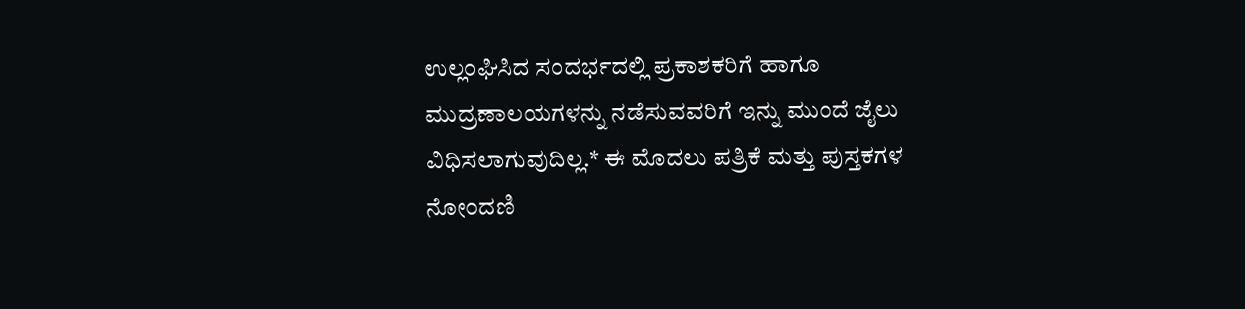ಉಲ್ಲಂಘಿಸಿದ ಸಂದರ್ಭದಲ್ಲಿ ಪ್ರಕಾಶಕರಿಗೆ ಹಾಗೂ ಮುದ್ರಣಾಲಯಗಳನ್ನು ನಡೆಸುವವರಿಗೆ ಇನ್ನು ಮುಂದೆ ಜೈಲು ವಿಧಿಸಲಾಗುವುದಿಲ್ಲ.* ಈ ಮೊದಲು ಪತ್ರಿಕೆ ಮತ್ತು ಪುಸ್ತಕಗಳ ನೋಂದಣಿ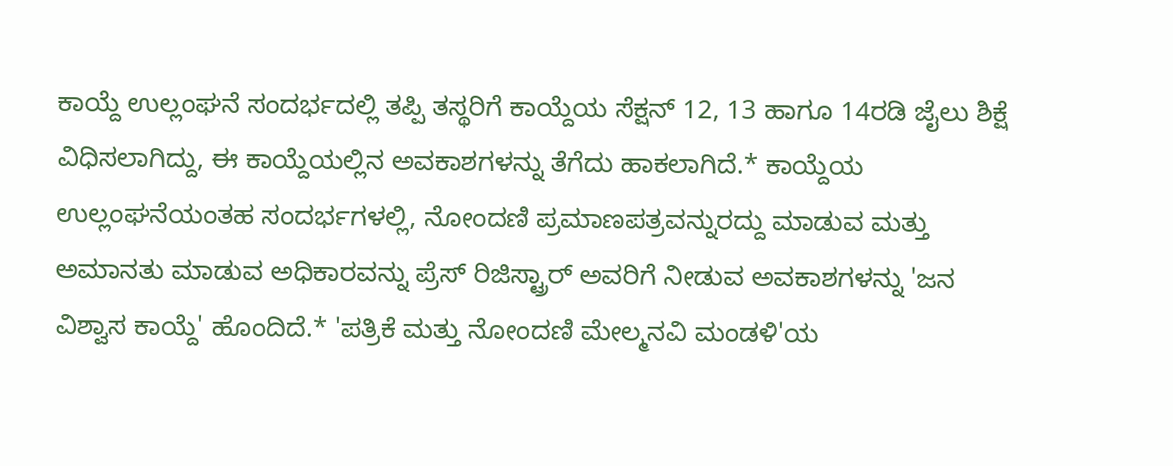ಕಾಯ್ದೆ ಉಲ್ಲಂಘನೆ ಸಂದರ್ಭದಲ್ಲಿ ತಪ್ಪಿ ತಸ್ಥರಿಗೆ ಕಾಯ್ದೆಯ ಸೆಕ್ಷನ್ 12, 13 ಹಾಗೂ 14ರಡಿ ಜೈಲು ಶಿಕ್ಷೆ ವಿಧಿಸಲಾಗಿದ್ದು, ಈ ಕಾಯ್ದೆಯಲ್ಲಿನ ಅವಕಾಶಗಳನ್ನು ತೆಗೆದು ಹಾಕಲಾಗಿದೆ.* ಕಾಯ್ದೆಯ ಉಲ್ಲಂಘನೆಯಂತಹ ಸಂದರ್ಭಗಳಲ್ಲಿ, ನೋಂದಣಿ ಪ್ರಮಾಣಪತ್ರವನ್ನುರದ್ದು ಮಾಡುವ ಮತ್ತು ಅಮಾನತು ಮಾಡುವ ಅಧಿಕಾರವನ್ನು ಪ್ರೆಸ್ ರಿಜಿಸ್ಟ್ರಾರ್ ಅವರಿಗೆ ನೀಡುವ ಅವಕಾಶಗಳನ್ನು 'ಜನ ವಿಶ್ವಾಸ ಕಾಯ್ದೆ' ಹೊಂದಿದೆ.* 'ಪತ್ರಿಕೆ ಮತ್ತು ನೋಂದಣಿ ಮೇಲ್ಮನವಿ ಮಂಡಳಿ'ಯ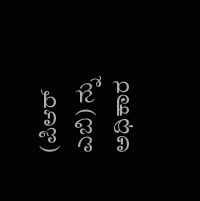(ಪಿಆರ್ ಎಬಿ) ನ್ನು ಅಧಿಕಾರ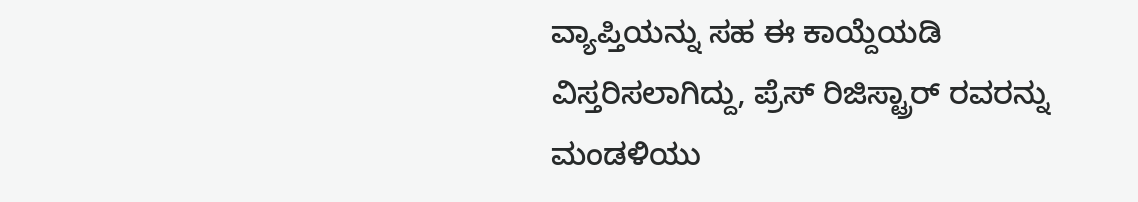ವ್ಯಾಪ್ತಿಯನ್ನು ಸಹ ಈ ಕಾಯ್ದೆಯಡಿ ವಿಸ್ತರಿಸಲಾಗಿದ್ದು, ಪ್ರೆಸ್ ರಿಜಿಸ್ಟ್ರಾರ್ ರವರನ್ನು ಮಂಡಳಿಯು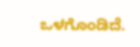ಒಳಗೊಂಡಿದೆ.